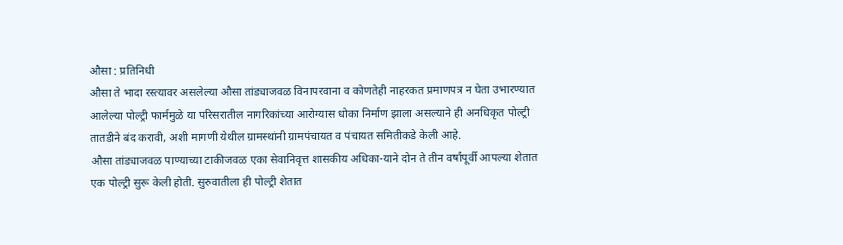औसा : प्रतिनिधी
औसा ते भादा रस्त्यावर असलेल्या औसा तांड्याजवळ विनापरवाना व कोणतेही नाहरकत प्रमाणपत्र न घेता उभारण्यात आलेल्या पोल्ट्री फार्ममुळे या परिसरातील नागरिकांच्या आरोग्यास धोका निर्माण झाला असल्याने ही अनधिकृत पोल्ट्री तातडीने बंद करावी, अशी मागणी येथील ग्रामस्थांनी ग्रामपंचायत व पंचायत समितीकडे केली आहे.
औसा तांड्याजवळ पाण्याच्या टाकीजवळ एका सेवानिवृत्त शासकीय अधिका-याने दोन ते तीन वर्षांपूर्वी आपल्या शेतात एक पोल्ट्री सुरू केली होती. सुरुवातीला ही पोल्ट्री शेतात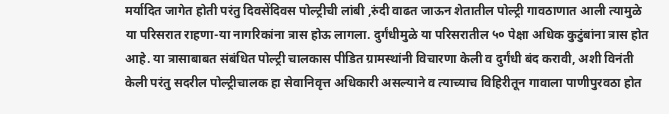मर्यादित जागेत होती परंतु दिवसेंदिवस पोल्ट्रीची लांबी ,रुंदी वाढत जाऊन शेतातील पोल्ट्री गावठाणात आली त्यामुळे या परिसरात राहणा-या नागरिकांना त्रास होऊ लागला. दुर्गंधीमुळे या परिसरातील ५० पेक्षा अधिक कुटुंबांना त्रास होत आहे. या त्रासाबाबत संबंधित पोल्ट्री चालकास पीडित ग्रामस्थांनी विचारणा केली व दुर्गंधी बंद करावी, अशी विनंती केली परंतु सदरील पोल्ट्रीचालक हा सेवानिवृत्त अधिकारी असल्याने व त्याच्याच विहिरीतून गावाला पाणीपुरवठा होत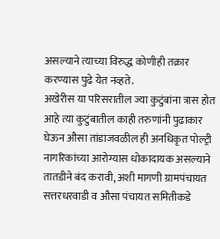असल्याने त्याच्या विरुद्ध कोणीही तक्रार करण्यास पुढे येत नव्हते.
अखेरीस या परिसरातील ज्या कुटुंबांना त्रास होत आहे त्या कुटुंबातील काही तरुणांनी पुढाकार घेऊन औसा तांडाजवळील ही अनधिकृत पोल्ट्री नागरिकांच्या आरोग्यास धोकादायक असल्याने तातडीने बंद करावी, अशी मागणी ग्रामपंचायत सत्तरधरवाडी व औसा पंचायत समितीकडे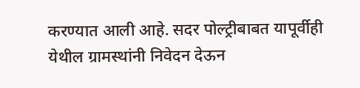करण्यात आली आहे. सदर पोल्ट्रीबाबत यापूर्वीही येथील ग्रामस्थांनी निवेदन देऊन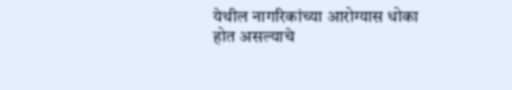येथील नागरिकांच्या आरोग्यास धोका होत असल्याचे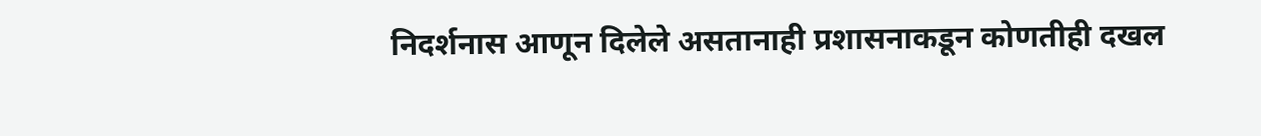निदर्शनास आणून दिलेले असतानाही प्रशासनाकडून कोणतीही दखल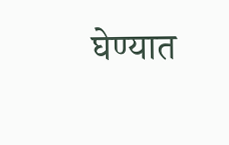घेण्यात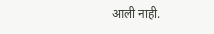आली नाही.